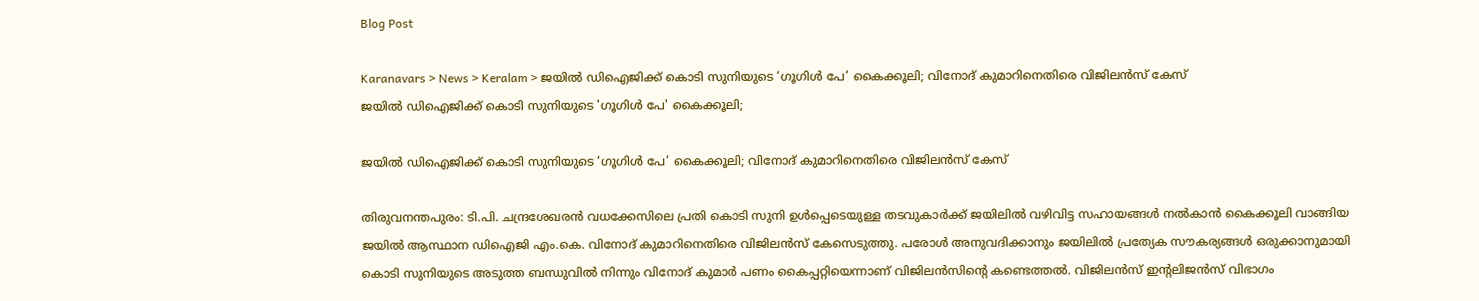Blog Post

Karanavars > News > Keralam > ജയിൽ ഡിഐജിക്ക് കൊടി സുനിയുടെ ‘ഗൂഗിൾ പേ’ കൈക്കൂലി; വിനോദ് കുമാറിനെതിരെ വിജിലൻസ് കേസ്
ജയിൽ ഡിഐജിക്ക് കൊടി സുനിയുടെ 'ഗൂഗിൾ പേ' കൈക്കൂലി;

ജയിൽ ഡിഐജിക്ക് കൊടി സുനിയുടെ ‘ഗൂഗിൾ പേ’ കൈക്കൂലി; വിനോദ് കുമാറിനെതിരെ വിജിലൻസ് കേസ്

തിരുവനന്തപുരം: ടി.പി. ചന്ദ്രശേഖരൻ വധക്കേസിലെ പ്രതി കൊടി സുനി ഉൾപ്പെടെയുള്ള തടവുകാർക്ക് ജയിലിൽ വഴിവിട്ട സഹായങ്ങൾ നൽകാൻ കൈക്കൂലി വാങ്ങിയ ജയിൽ ആസ്ഥാന ഡിഐജി എം.കെ. വിനോദ് കുമാറിനെതിരെ വിജിലൻസ് കേസെടുത്തു. പരോൾ അനുവദിക്കാനും ജയിലിൽ പ്രത്യേക സൗകര്യങ്ങൾ ഒരുക്കാനുമായി കൊടി സുനിയുടെ അടുത്ത ബന്ധുവിൽ നിന്നും വിനോദ് കുമാർ പണം കൈപ്പറ്റിയെന്നാണ് വിജിലൻസിന്റെ കണ്ടെത്തൽ. വിജിലൻസ് ഇന്റലിജൻസ് വിഭാഗം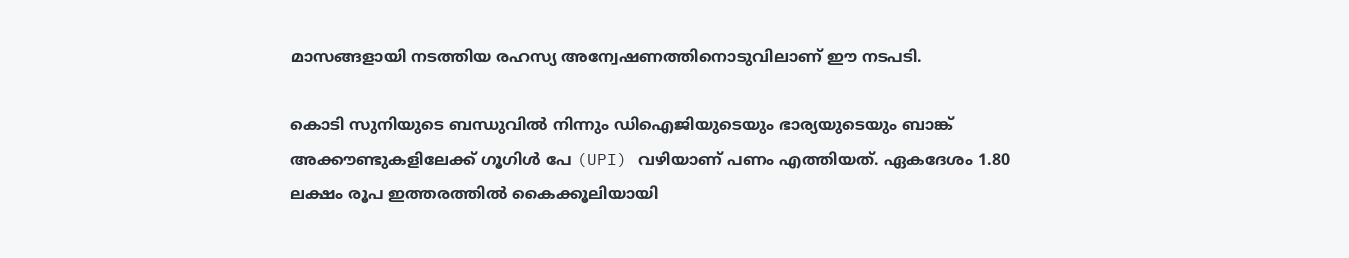മാസങ്ങളായി നടത്തിയ രഹസ്യ അന്വേഷണത്തിനൊടുവിലാണ് ഈ നടപടി.

കൊടി സുനിയുടെ ബന്ധുവിൽ നിന്നും ഡിഐജിയുടെയും ഭാര്യയുടെയും ബാങ്ക് അക്കൗണ്ടുകളിലേക്ക് ഗൂഗിൾ പേ (UPI) വഴിയാണ് പണം എത്തിയത്. ഏകദേശം 1.80 ലക്ഷം രൂപ ഇത്തരത്തിൽ കൈക്കൂലിയായി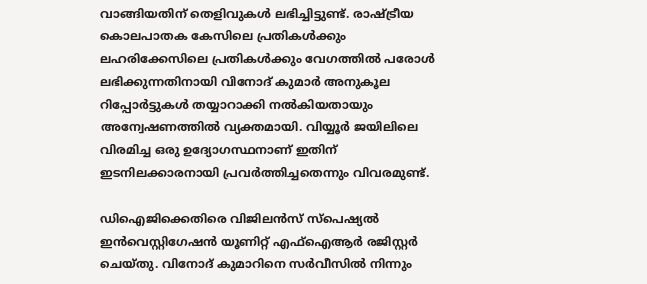വാങ്ങിയതിന് തെളിവുകൾ ലഭിച്ചിട്ടുണ്ട്. രാഷ്ട്രീയ കൊലപാതക കേസിലെ പ്രതികൾക്കും ലഹരിക്കേസിലെ പ്രതികൾക്കും വേഗത്തിൽ പരോൾ ലഭിക്കുന്നതിനായി വിനോദ് കുമാർ അനുകൂല റിപ്പോർട്ടുകൾ തയ്യാറാക്കി നൽകിയതായും അന്വേഷണത്തിൽ വ്യക്തമായി. വിയ്യൂർ ജയിലിലെ വിരമിച്ച ഒരു ഉദ്യോഗസ്ഥനാണ് ഇതിന് ഇടനിലക്കാരനായി പ്രവർത്തിച്ചതെന്നും വിവരമുണ്ട്.

ഡിഐജിക്കെതിരെ വിജിലൻസ് സ്‌പെഷ്യൽ ഇൻവെസ്റ്റിഗേഷൻ യൂണിറ്റ് എഫ്‌ഐആർ രജിസ്റ്റർ ചെയ്തു. വിനോദ് കുമാറിനെ സർവീസിൽ നിന്നും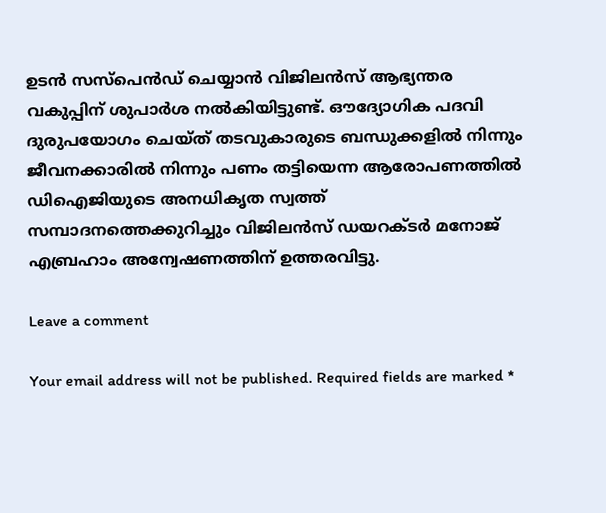ഉടൻ സസ്‌പെൻഡ് ചെയ്യാൻ വിജിലൻസ് ആഭ്യന്തര വകുപ്പിന് ശുപാർശ നൽകിയിട്ടുണ്ട്. ഔദ്യോഗിക പദവി ദുരുപയോഗം ചെയ്ത് തടവുകാരുടെ ബന്ധുക്കളിൽ നിന്നും ജീവനക്കാരിൽ നിന്നും പണം തട്ടിയെന്ന ആരോപണത്തിൽ ഡിഐജിയുടെ അനധികൃത സ്വത്ത് സമ്പാദനത്തെക്കുറിച്ചും വിജിലൻസ് ഡയറക്ടർ മനോജ് എബ്രഹാം അന്വേഷണത്തിന് ഉത്തരവിട്ടു.

Leave a comment

Your email address will not be published. Required fields are marked *